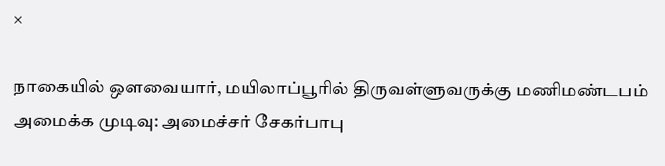×

நாகையில் ஔவையார், மயிலாப்பூரில் திருவள்ளுவருக்கு மணிமண்டபம் அமைக்க முடிவு: அமைச்சர் சேகர்பாபு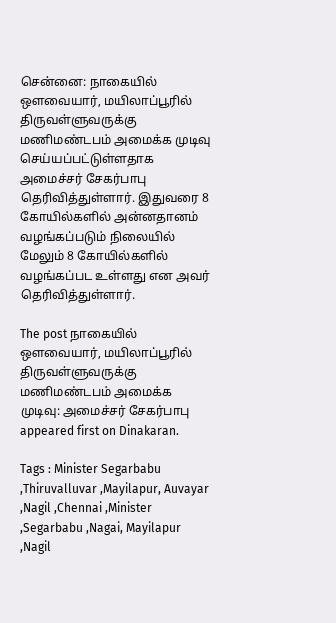சென்னை: நாகையில் ஔவையார், மயிலாப்பூரில் திருவள்ளுவருக்கு மணிமண்டபம் அமைக்க முடிவு செய்யப்பட்டுள்ளதாக அமைச்சர் சேகர்பாபு தெரிவித்துள்ளார். இதுவரை 8 கோயில்களில் அன்னதானம் வழங்கப்படும் நிலையில் மேலும் 8 கோயில்களில் வழங்கப்பட உள்ளது என அவர் தெரிவித்துள்ளார்.

The post நாகையில் ஔவையார், மயிலாப்பூரில் திருவள்ளுவருக்கு மணிமண்டபம் அமைக்க முடிவு: அமைச்சர் சேகர்பாபு appeared first on Dinakaran.

Tags : Minister Segarbabu ,Thiruvalluvar ,Mayilapur, Auvayar ,Nagil ,Chennai ,Minister ,Segarbabu ,Nagai, Mayilapur ,Nagil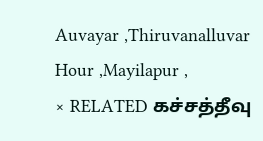Auvayar ,Thiruvanalluvar Hour ,Mayilapur ,
× RELATED கச்சத்தீவு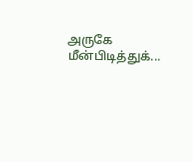அருகே மீன்பிடித்துக்...